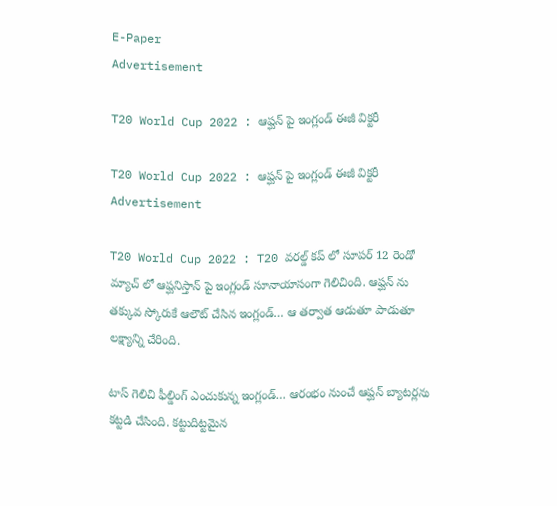E-Paper
Advertisement

T20 World Cup 2022 : ఆప్ఘన్ పై ఇంగ్లండ్ ఈజీ విక్టరీ

T20 World Cup 2022 : ఆప్ఘన్ పై ఇంగ్లండ్ ఈజీ విక్టరీ
Advertisement

T20 World Cup 2022 : T20 వరల్డ్ కప్ లో సూపర్ 12 రెండో మ్యాచ్ లో ఆప్ఘనిస్తాన్ పై ఇంగ్లండ్ సూనాయాసంగా గెలిచింది. ఆప్ఘన్ ను తక్కువ స్కోరుకే ఆలౌట్ చేసిన ఇంగ్లండ్… ఆ తర్వాత ఆడుతూ పాడుతూ లక్ష్యాన్ని చేరింది.

టాస్ గెలిచి ఫీల్డింగ్ ఎంచుకున్న ఇంగ్లండ్… ఆరంభం నుంచే ఆప్ఘన్ బ్యాటర్లను కట్టడి చేసింది. కట్టుదిట్టమైన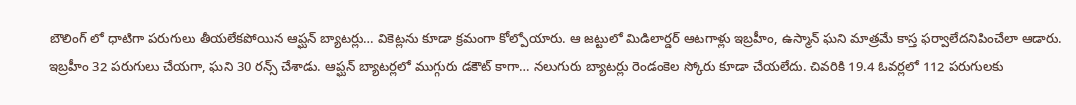బౌలింగ్ లో ధాటిగా పరుగులు తీయలేకపోయిన ఆప్ఘన్ బ్యాటర్లు… వికెట్లను కూడా క్రమంగా కోల్పోయారు. ఆ జట్టులో మిడిలార్డర్ ఆటగాళ్లు ఇబ్రహీం, ఉస్మాన్ ఘని మాత్రమే కాస్త ఫర్వాలేదనిపించేలా ఆడారు. ఇబ్రహీం 32 పరుగులు చేయగా, ఘని 30 రన్స్ చేశాడు. ఆప్ఘన్ బ్యాటర్లలో ముగ్గురు డకౌట్ కాగా… నలుగురు బ్యాటర్లు రెండంకెల స్కోరు కూడా చేయలేదు. చివరికి 19.4 ఓవర్లలో 112 పరుగులకు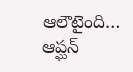ఆలౌటైంది… ఆప్ఘన్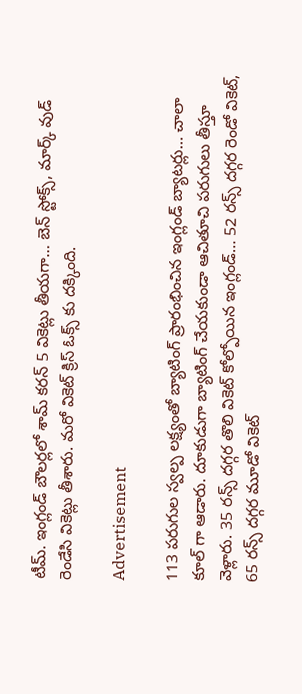టీమ్. ఇంగ్లండ్ బౌలర్లలో శామ్ కరన్ 5 వికెట్లు తీయగా… బెన్ స్టోక్స్, మార్క్ వుడ్ రెండేసి వికెట్లు తీశారు. మరో వికెట్ క్రిస్ ఓక్స్ కు దక్కింది.

Advertisement

113 పరుగుల స్వల్ప లక్ష్యంతో బ్యాటింగ్ ప్రారంభించిన ఇంగ్లండ్ బ్యాటర్లు… చాలా కూల్ గా ఆడారు. దూకుడుగా బ్యాటింగ్ చేయకుండా ఆచితూచి పరుగులు తీస్తూ వెళ్లారు. 35 రన్స్ దగ్గర తొలి వికెట్ కోల్పోయిన ఇంగ్లండ్… 52 రన్స్ దగ్గర రెండో వికెట్, 65 రన్స్ దగ్గర మూడో వికెట్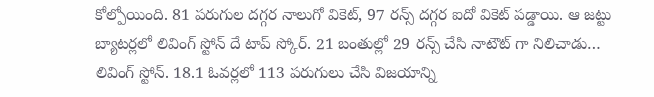కోల్పోయింది. 81 పరుగుల దగ్గర నాలుగో వికెట్, 97 రన్స్ దగ్గర ఐదో వికెట్ పడ్డాయి. ఆ జట్టు బ్యాటర్లలో లివింగ్ స్టోన్ దే టాప్ స్కోర్. 21 బంతుల్లో 29 రన్స్ చేసి నాటౌట్ గా నిలిచాడు… లివింగ్ స్టోన్. 18.1 ఓవర్లలో 113 పరుగులు చేసి విజయాన్ని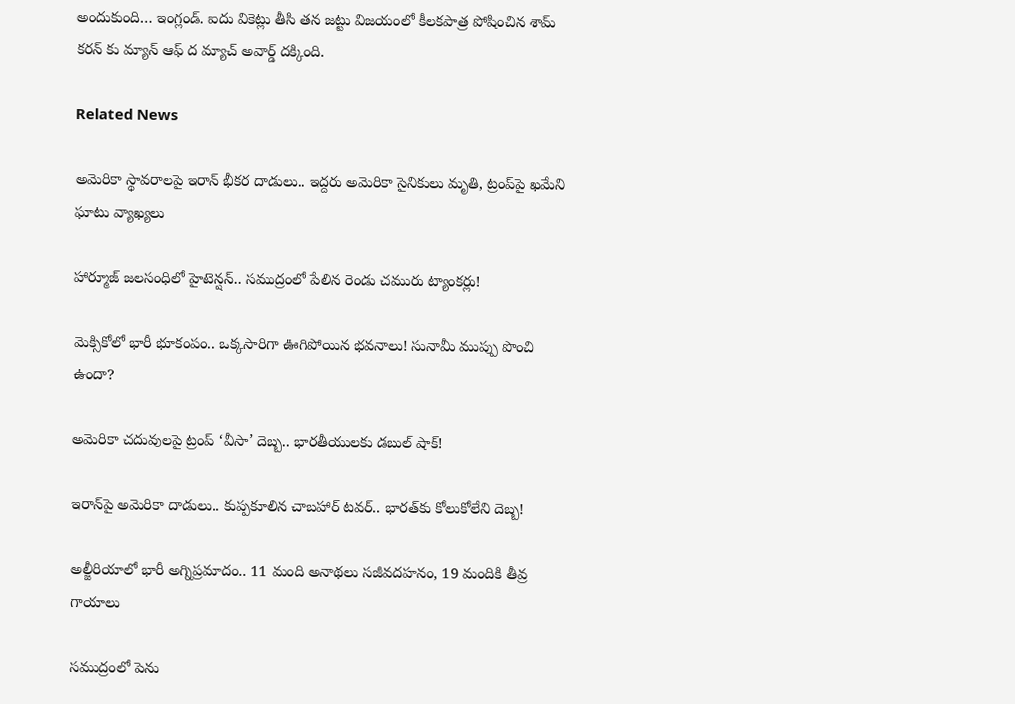అందుకుంది… ఇంగ్లండ్. ఐదు వికెట్లు తీసి తన జట్టు విజయంలో కీలకపాత్ర పోషించిన శామ్ కరన్ కు మ్యాన్ ఆఫ్ ద మ్యాచ్ అవార్డ్ దక్కింది.

Related News

అమెరికా స్థావరాలపై ఇరాన్ భీకర దాడులు.. ఇద్దరు అమెరికా సైనికులు మృతి, ట్రంప్‌పై ఖమేని ఘాటు వ్యాఖ్యలు

హార్మూజ్ జలసంధిలో హైటెన్షన్.. సముద్రంలో పేలిన రెండు చమురు ట్యాంకర్లు!

మెక్సికోలో భారీ భూకంపం.. ఒక్కసారిగా ఊగిపోయిన భవనాలు! సునామీ ముప్పు పొంచి ఉందా?

అమెరికా చదువులపై ట్రంప్ ‘వీసా’ దెబ్బ.. భారతీయులకు డబుల్ షాక్!

ఇరాన్‌పై అమెరికా దాడులు.. కుప్పకూలిన చాబహార్ టవర్.. భారత్‌కు కోలుకోలేని దెబ్బ!

అల్జీరియాలో భారీ అగ్నిప్రమాదం.. 11 మంది అనాథలు సజీవదహనం, 19 మందికి తీవ్ర గాయాలు

సముద్రంలో పెను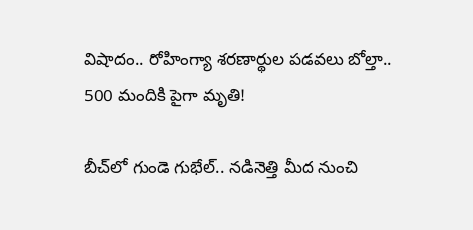విషాదం.. రోహింగ్యా శరణార్థుల పడవలు బోల్తా.. 500 మందికి పైగా మృతి!

బీచ్‌లో గుండె గుభేల్.. నడినెత్తి మీద నుంచి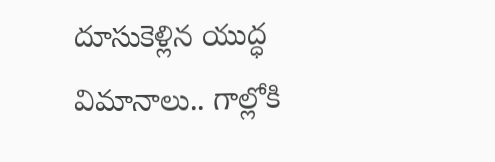దూసుకెళ్లిన యుద్ధ విమానాలు.. గాల్లోకి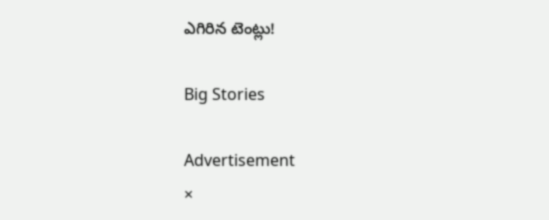ఎగిరిన టెంట్లు!

Big Stories

Advertisement
×